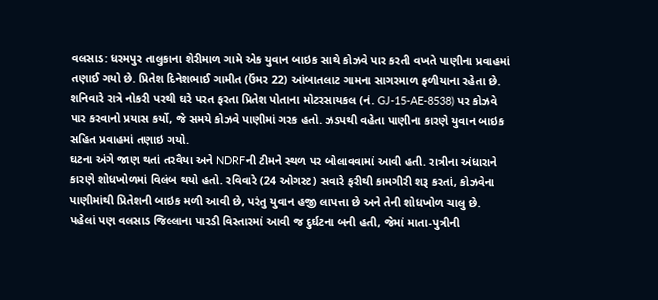વલસાડ: ધરમપુર તાલુકાના શેરીમાળ ગામે એક યુવાન બાઇક સાથે કોઝવે પાર કરતી વખતે પાણીના પ્રવાહમાં તણાઈ ગયો છે. પ્રિતેશ દિનેશભાઈ ગામીત (ઉંમર 22) આંબાતલાટ ગામના સાગરમાળ ફળીયાના રહેતા છે. શનિવારે રાત્રે નોકરી પરથી ઘરે પરત ફરતા પ્રિતેશ પોતાના મોટરસાયકલ (નં. GJ-15-AE-8538) પર કોઝવે પાર કરવાનો પ્રયાસ કર્યો, જે સમયે કોઝવે પાણીમાં ગરક હતો. ઝડપથી વહેતા પાણીના કારણે યુવાન બાઇક સહિત પ્રવાહમાં તણાઇ ગયો.
ઘટના અંગે જાણ થતાં તરવૈયા અને NDRFની ટીમને સ્થળ પર બોલાવવામાં આવી હતી. રાત્રીના અંધારાને કારણે શોધખોળમાં વિલંબ થયો હતો. રવિવારે (24 ઓગસ્ટ) સવારે ફરીથી કામગીરી શરૂ કરતાં, કોઝવેના પાણીમાંથી પ્રિતેશની બાઇક મળી આવી છે, પરંતુ યુવાન હજી લાપત્તા છે અને તેની શોધખોળ ચાલુ છે.
પહેલાં પણ વલસાડ જિલ્લાના પારડી વિસ્તારમાં આવી જ દુર્ઘટના બની હતી, જેમાં માતા-પુત્રીની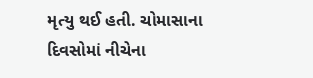મૃત્યુ થઈ હતી. ચોમાસાના દિવસોમાં નીચેના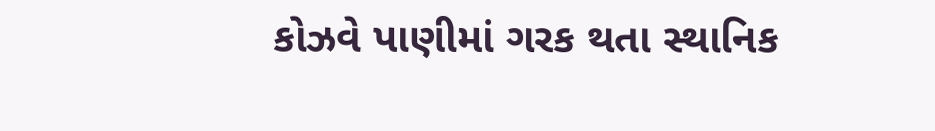કોઝવે પાણીમાં ગરક થતા સ્થાનિક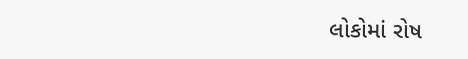લોકોમાં રોષ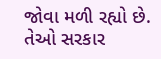જોવા મળી રહ્યો છે. તેઓ સરકાર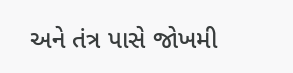અને તંત્ર પાસે જોખમી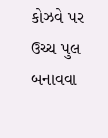કોઝવે પર ઉચ્ચ પુલ બનાવવા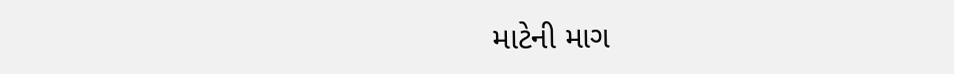માટેની માગ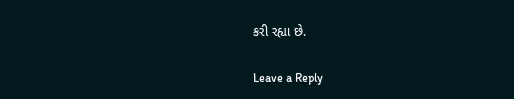કરી રહ્યા છે.

Leave a Reply